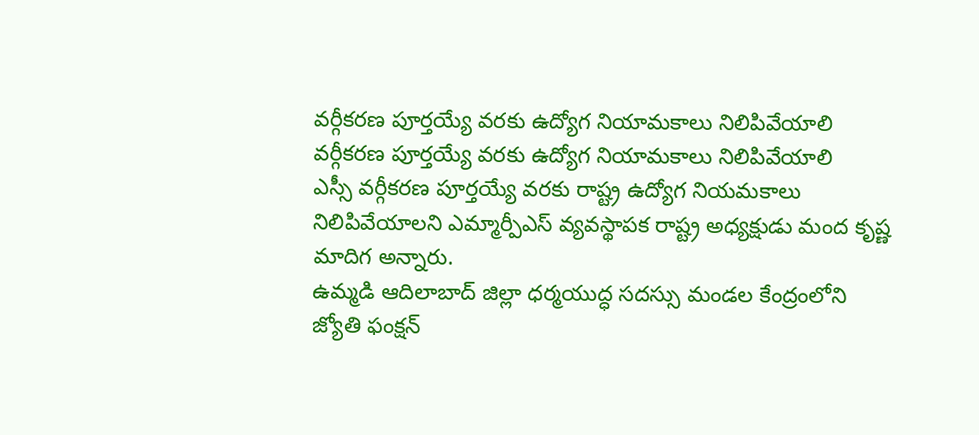వర్గీకరణ పూర్తయ్యే వరకు ఉద్యోగ నియామకాలు నిలిపివేయాలి
వర్గీకరణ పూర్తయ్యే వరకు ఉద్యోగ నియామకాలు నిలిపివేయాలి
ఎస్సీ వర్గీకరణ పూర్తయ్యే వరకు రాష్ట్ర ఉద్యోగ నియమకాలు నిలిపివేయాలని ఎమ్మార్పీఎస్ వ్యవస్థాపక రాష్ట్ర అధ్యక్షుడు మంద కృష్ణ మాదిగ అన్నారు.
ఉమ్మడి ఆదిలాబాద్ జిల్లా ధర్మయుద్ధ సదస్సు మండల కేంద్రంలోని జ్యోతి ఫంక్షన్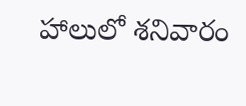హాలులో శనివారం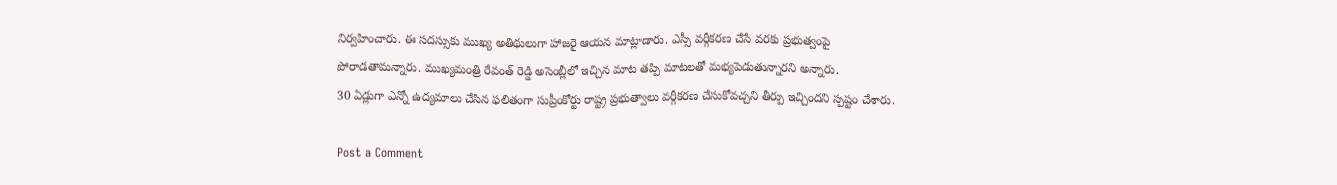నిర్వహించారు. ఈ సదస్సుకు ముఖ్య అతిథులుగా హాజరై ఆయన మాట్లాడారు. ఎస్సీ వర్గీకరణ చేసే వరకు ప్రభుత్వంపై పోరాడతామన్నారు. ముఖ్యమంత్రి రేవంత్ రెడ్డి అసెంబ్లీలో ఇచ్చిన మాట తప్పి మాటలతో మభ్యపెడుతున్నారని అన్నారు.
30 ఏడ్లుగా ఎన్నో ఉద్యమాలు చేసిన ఫలితంగా సుప్రీంకోర్టు రాష్ట్ర ప్రభుత్వాలు వర్గీకరణ చేసుకోవచ్చని తీర్పు ఇచ్చిందని స్పష్టం చేశారు.

Post a Comment